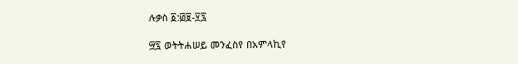ሉቃስ ፩:፴፱-፶፯

፵፯ ወትትሐሠይ መንፈስየ በአምላኪየ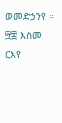ወመድኃንየ ። ፵፰ እስመ ርእየ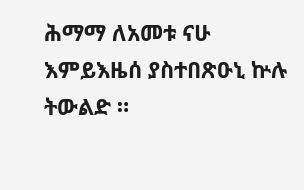ሕማማ ለአመቱ ናሁ እምይእዜሰ ያስተበጽዑኒ ኵሉ ትውልድ ።